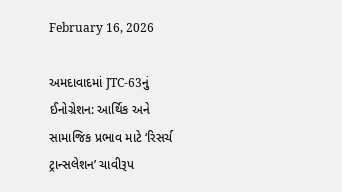February 16, 2026

અમદાવાદમાં JTC-63નું ઈનોગ્રેશન: આર્થિક અને સામાજિક પ્રભાવ માટે ‘રિસર્ચ ટ્રાન્સલેશન’ ચાવીરૂપ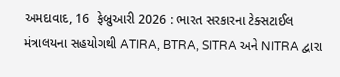અમદાવાદ, 16  ફેબ્રુઆરી 2026 : ભારત સરકારના ટેક્સટાઈલ મંત્રાલયના સહયોગથી ATIRA, BTRA, SITRA અને NITRA દ્વારા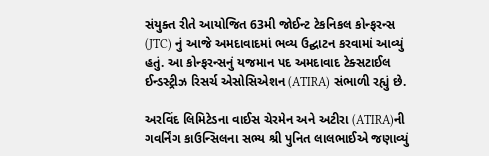સંયુક્ત રીતે આયોજિત 63મી જોઈન્ટ ટેકનિકલ કોન્ફરન્સ (JTC) નું આજે અમદાવાદમાં ભવ્ય ઉદ્ઘાટન કરવામાં આવ્યું હતું. આ કોન્ફરન્સનું યજમાન પદ અમદાવાદ ટેક્સટાઈલ ઈન્ડસ્ટ્રીઝ રિસર્ચ એસોસિએશન (ATIRA) સંભાળી રહ્યું છે.

અરવિંદ લિમિટેડના વાઈસ ચેરમેન અને અટીરા (ATIRA)ની ગવર્નિંગ કાઉન્સિલના સભ્ય શ્રી પુનિત લાલભાઈએ જણાવ્યું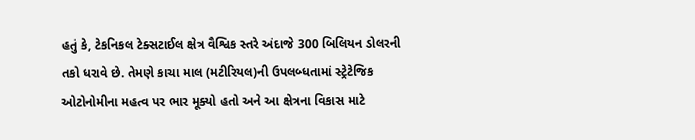હતું કે, ટેકનિકલ ટેક્સટાઈલ ક્ષેત્ર વૈશ્વિક સ્તરે અંદાજે 300 બિલિયન ડોલરની તકો ધરાવે છે. તેમણે કાચા માલ (મટીરિયલ)ની ઉપલબ્ધતામાં સ્ટ્રેટેજિક ઓટોનોમીના મહત્વ પર ભાર મૂક્યો હતો અને આ ક્ષેત્રના વિકાસ માટે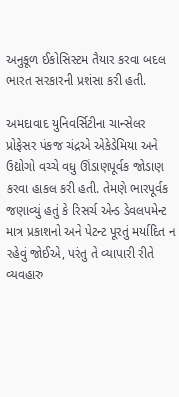અનુકૂળ ઈકોસિસ્ટમ તૈયાર કરવા બદલ ભારત સરકારની પ્રશંસા કરી હતી.

અમદાવાદ યુનિવર્સિટીના ચાન્સેલર પ્રોફેસર પંકજ ચંદ્રએ એકેડેમિયા અને ઉદ્યોગો વચ્ચે વધુ ઊંડાણપૂર્વક જોડાણ કરવા હાકલ કરી હતી. તેમણે ભારપૂર્વક જણાવ્યું હતું કે રિસર્ચ એન્ડ ડેવલપમેન્ટ માત્ર પ્રકાશનો અને પેટન્ટ પૂરતું મર્યાદિત ન રહેવું જોઈએ, પરંતુ તે વ્યાપારી રીતે વ્યવહારુ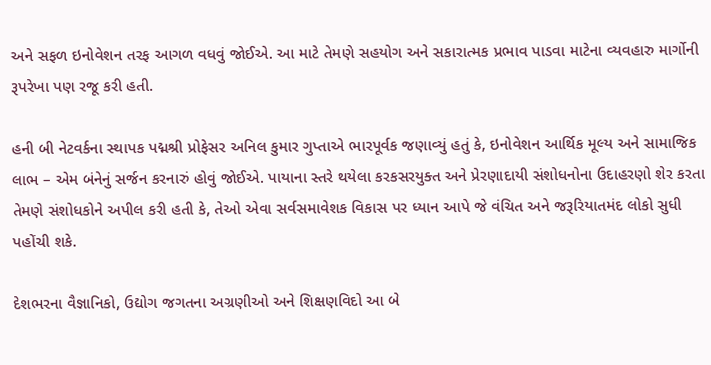અને સફળ ઇનોવેશન તરફ આગળ વધવું જોઈએ. આ માટે તેમણે સહયોગ અને સકારાત્મક પ્રભાવ પાડવા માટેના વ્યવહારુ માર્ગોની રૂપરેખા પણ રજૂ કરી હતી.

હની બી નેટવર્કના સ્થાપક પદ્મશ્રી પ્રોફેસર અનિલ કુમાર ગુપ્તાએ ભારપૂર્વક જણાવ્યું હતું કે, ઇનોવેશન આર્થિક મૂલ્ય અને સામાજિક લાભ – એમ બંનેનું સર્જન કરનારું હોવું જોઈએ. પાયાના સ્તરે થયેલા કરકસરયુક્ત અને પ્રેરણાદાયી સંશોધનોના ઉદાહરણો શેર કરતા તેમણે સંશોધકોને અપીલ કરી હતી કે, તેઓ એવા સર્વસમાવેશક વિકાસ પર ધ્યાન આપે જે વંચિત અને જરૂરિયાતમંદ લોકો સુધી પહોંચી શકે.

દેશભરના વૈજ્ઞાનિકો, ઉદ્યોગ જગતના અગ્રણીઓ અને શિક્ષણવિદો આ બે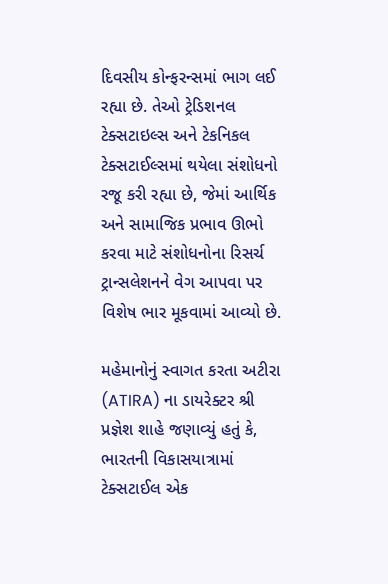દિવસીય કોન્ફરન્સમાં ભાગ લઈ રહ્યા છે. તેઓ ટ્રેડિશનલ ટેક્સટાઇલ્સ અને ટેકનિકલ ટેક્સટાઈલ્સમાં થયેલા સંશોધનો રજૂ કરી રહ્યા છે, જેમાં આર્થિક અને સામાજિક પ્રભાવ ઊભો કરવા માટે સંશોધનોના રિસર્ચ ટ્રાન્સલેશનને વેગ આપવા પર વિશેષ ભાર મૂકવામાં આવ્યો છે.

મહેમાનોનું સ્વાગત કરતા અટીરા (ATIRA) ના ડાયરેક્ટર શ્રી પ્રજ્ઞેશ શાહે જણાવ્યું હતું કે, ભારતની વિકાસયાત્રામાં ટેક્સટાઈલ એક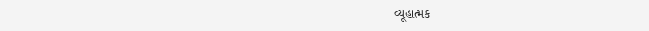વ્યૂહાત્મક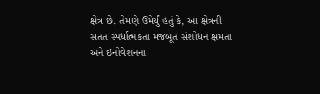ક્ષેત્ર છે. તેમણે ઉમેર્યું હતું કે, આ ક્ષેત્રની સતત સ્પર્ધાત્મકતા મજબૂત સંશોધન ક્ષમતા અને ઇનોવેશનના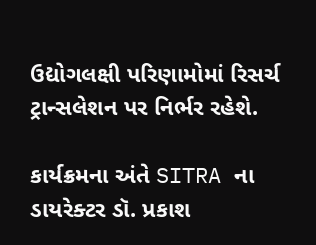ઉદ્યોગલક્ષી પરિણામોમાં રિસર્ચ ટ્રાન્સલેશન પર નિર્ભર રહેશે.

કાર્યક્રમના અંતે SITRA ના ડાયરેક્ટર ડૉ. પ્રકાશ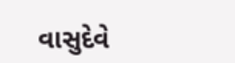વાસુદેવે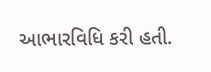આભારવિધિ કરી હતી.